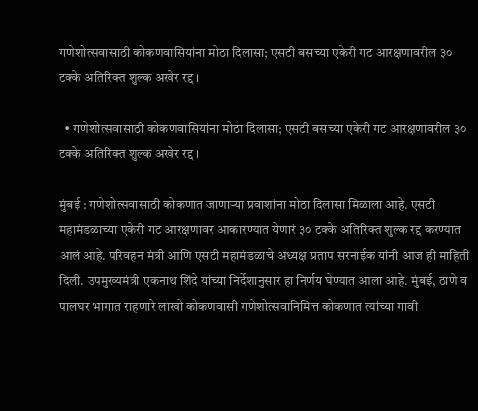गणेशोत्सवासाठी कोकणवासियांना मोठा दिलासा; एसटी बसच्या एकेरी गट आरक्षणावरील ३० टक्के अतिरिक्त शुल्क अखेर रद्द ।

  • गणेशोत्सवासाठी कोकणवासियांना मोठा दिलासा; एसटी बसच्या एकेरी गट आरक्षणावरील ३० टक्के अतिरिक्त शुल्क अखेर रद्द ।

मुंबई : गणेशोत्सवासाठी कोकणात जाणाऱ्या प्रवाशांना मोठा दिलासा मिळाला आहे. एसटी महामंडळाच्या एकेरी गट आरक्षणावर आकारण्यात येणारं ३० टक्के अतिरिक्त शुल्क रद्द करण्यात आलं आहे. परिवहन मंत्री आणि एसटी महामंडळाचे अध्यक्ष प्रताप सरनाईक यांनी आज ही माहिती दिली. उपमुख्यमंत्री एकनाथ शिंदे यांच्या निर्देशानुसार हा निर्णय घेण्यात आला आहे. मुंबई, ठाणे व पालघर भागात राहणारे लाखो कोकणवासी गणेशोत्सवानिमित्त कोकणात त्यांच्या गावी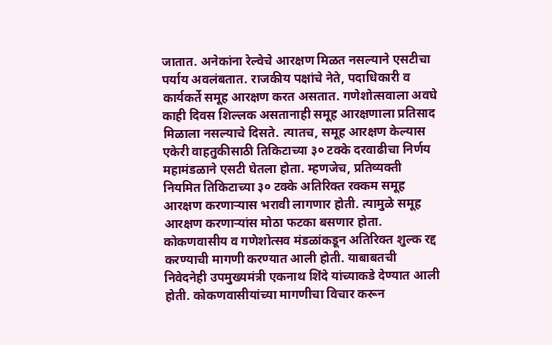जातात. अनेकांना रेल्वेचे आरक्षण मिळत नसल्याने एसटीचा पर्याय अवलंबतात. राजकीय पक्षांचे नेते, पदाधिकारी व कार्यकर्ते समूह आरक्षण करत असतात. गणेशोत्सवाला अवघे काही दिवस शिल्लक असतानाही समूह आरक्षणाला प्रतिसाद मिळाला नसल्याचे दिसते. त्यातच, समूह आरक्षण केल्यास एकेरी वाहतुकीसाठी तिकिटाच्या ३० टक्के दरवाढीचा निर्णय महामंडळाने एसटी घेतला होता. म्हणजेच, प्रतिव्यक्ती नियमित तिकिटाच्या ३० टक्के अतिरिक्त रक्कम समूह आरक्षण करणाऱ्यास भरावी लागणार होती. त्यामुळे समूह आरक्षण करणाऱ्यांस मोठा फटका बसणार होता. कोकणवासीय व गणेशोत्सव मंडळांकडून अतिरिक्त शुल्क रद्द करण्याची मागणी करण्यात आली होती. याबाबतची निवेदनेही उपमुख्यमंत्री एकनाथ शिंदे यांच्याकडे देण्यात आली होती. कोकणवासीयांच्या मागणीचा विचार करून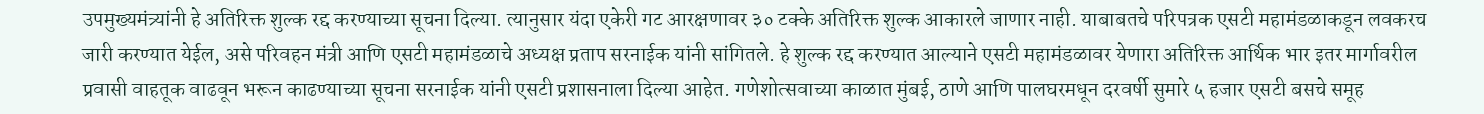उपमुख्यमंत्र्यांनी हे अतिरिक्त शुल्क रद्द करण्याच्या सूचना दिल्या. त्यानुसार यंदा एकेरी गट आरक्षणावर ३० टक्के अतिरिक्त शुल्क आकारले जाणार नाही. याबाबतचे परिपत्रक एसटी महामंडळाकडून लवकरच जारी करण्यात येईल, असे परिवहन मंत्री आणि एसटी महामंडळाचे अध्यक्ष प्रताप सरनाईक यांनी सांगितले. हे शुल्क रद्द करण्यात आल्याने एसटी महामंडळावर येणारा अतिरिक्त आर्थिक भार इतर मार्गावरील प्रवासी वाहतूक वाढवून भरून काढण्याच्या सूचना सरनाईक यांनी एसटी प्रशासनाला दिल्या आहेत. गणेशोत्सवाच्या काळात मुंबई, ठाणे आणि पालघरमधून दरवर्षी सुमारे ५ हजार एसटी बसचे समूह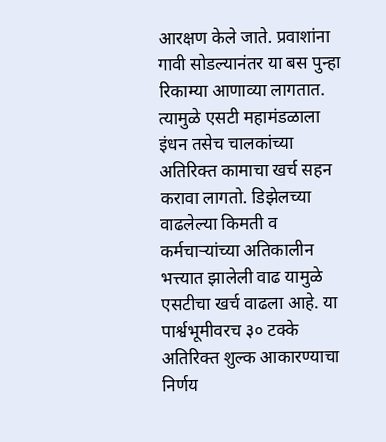आरक्षण केले जाते. प्रवाशांना गावी सोडल्यानंतर या बस पुन्हा रिकाम्या आणाव्या लागतात. त्यामुळे एसटी महामंडळाला इंधन तसेच चालकांच्या अतिरिक्त कामाचा खर्च सहन करावा लागतो. डिझेलच्या वाढलेल्या किमती व कर्मचाऱ्यांच्या अतिकालीन भत्त्यात झालेली वाढ यामुळे एसटीचा खर्च वाढला आहे. या पार्श्वभूमीवरच ३० टक्के अतिरिक्त शुल्क आकारण्याचा निर्णय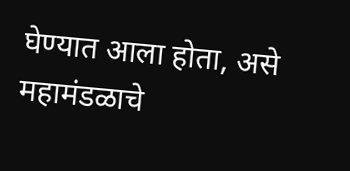घेण्यात आला होता, असे महामंडळाचे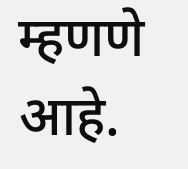म्हणणे आहे.